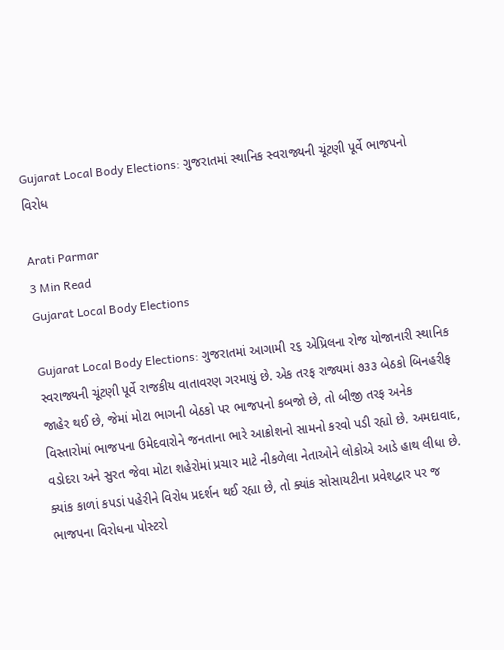Gujarat Local Body Elections: ગુજરાતમાં સ્થાનિક સ્વરાજ્યની ચૂંટણી પૂર્વે ભાજપનો વિરોધ

Arati Parmar
3 Min Read
Gujarat Local Body Elections

Gujarat Local Body Elections: ગુજરાતમાં આગામી ૨૬ એપ્રિલના રોજ યોજાનારી સ્થાનિક સ્વરાજ્યની ચૂંટણી પૂર્વે રાજકીય વાતાવરણ ગરમાયું છે. એક તરફ રાજ્યમાં ૭૩૩ બેઠકો બિનહરીફ જાહેર થઈ છે, જેમાં મોટા ભાગની બેઠકો પર ભાજપનો કબજો છે, તો બીજી તરફ અનેક વિસ્તારોમાં ભાજપના ઉમેદવારોને જનતાના ભારે આક્રોશનો સામનો કરવો પડી રહ્યો છે. અમદાવાદ, વડોદરા અને સુરત જેવા મોટા શહેરોમાં પ્રચાર માટે નીકળેલા નેતાઓને લોકોએ આડે હાથ લીધા છે. ક્યાંક કાળાં કપડાં પહેરીને વિરોધ પ્રદર્શન થઈ રહ્યા છે, તો ક્યાંક સોસાયટીના પ્રવેશદ્વાર પર જ ભાજપના વિરોધના પોસ્ટરો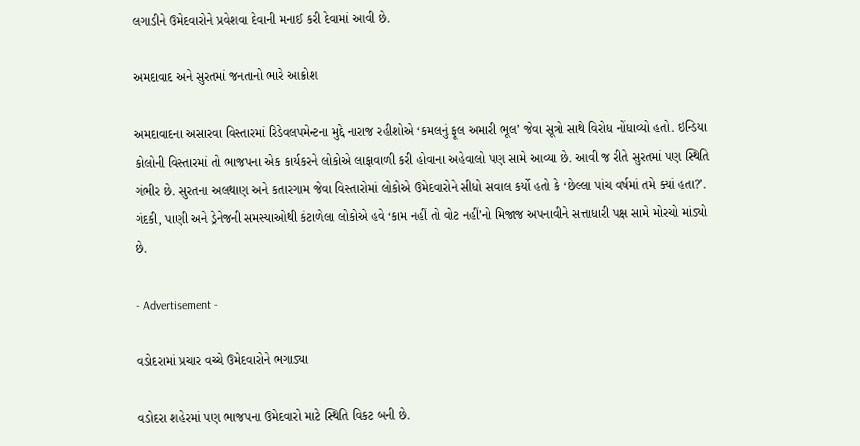લગાડીને ઉમેદવારોને પ્રવેશવા દેવાની મનાઈ કરી દેવામાં આવી છે.

અમદાવાદ અને સુરતમાં જનતાનો ભારે આક્રોશ

અમદાવાદના અસારવા વિસ્તારમાં રિડેવલપમેન્ટના મુદ્દે નારાજ રહીશોએ ‘કમલનું ફૂલ અમારી ભૂલ’ જેવા સૂત્રો સાથે વિરોધ નોંધાવ્યો હતો. ઇન્ડિયા કોલોની વિસ્તારમાં તો ભાજપના એક કાર્યકરને લોકોએ લાફાવાળી કરી હોવાના અહેવાલો પણ સામે આવ્યા છે. આવી જ રીતે સુરતમાં પણ સ્થિતિ ગંભીર છે. સુરતના અલથાણ અને કતારગામ જેવા વિસ્તારોમાં લોકોએ ઉમેદવારોને સીધો સવાલ કર્યો હતો કે ‘છેલ્લા પાંચ વર્ષમાં તમે ક્યાં હતા?’. ગંદકી, પાણી અને ડ્રેનેજની સમસ્યાઓથી કંટાળેલા લોકોએ હવે ‘કામ નહીં તો વોટ નહીં’નો મિજાજ અપનાવીને સત્તાધારી પક્ષ સામે મોરચો માંડ્યો છે.

- Advertisement -

વડોદરામાં પ્રચાર વચ્ચે ઉમેદવારોને ભગાડ્યા

વડોદરા શહેરમાં પણ ભાજપના ઉમેદવારો માટે સ્થિતિ વિકટ બની છે.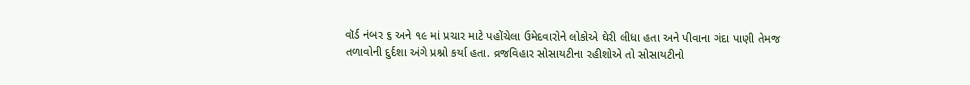વૉર્ડ નંબર ૬ અને ૧૯ માં પ્રચાર માટે પહોંચેલા ઉમેદવારોને લોકોએ ઘેરી લીધા હતા અને પીવાના ગંદા પાણી તેમજ તળાવોની દુર્દશા અંગે પ્રશ્નો કર્યા હતા. વ્રજવિહાર સોસાયટીના રહીશોએ તો સોસાયટીનો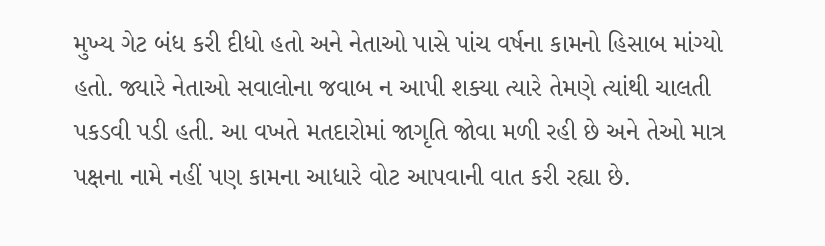મુખ્ય ગેટ બંધ કરી દીધો હતો અને નેતાઓ પાસે પાંચ વર્ષના કામનો હિસાબ માંગ્યો હતો. જ્યારે નેતાઓ સવાલોના જવાબ ન આપી શક્યા ત્યારે તેમણે ત્યાંથી ચાલતી પકડવી પડી હતી. આ વખતે મતદારોમાં જાગૃતિ જોવા મળી રહી છે અને તેઓ માત્ર પક્ષના નામે નહીં પણ કામના આધારે વોટ આપવાની વાત કરી રહ્યા છે.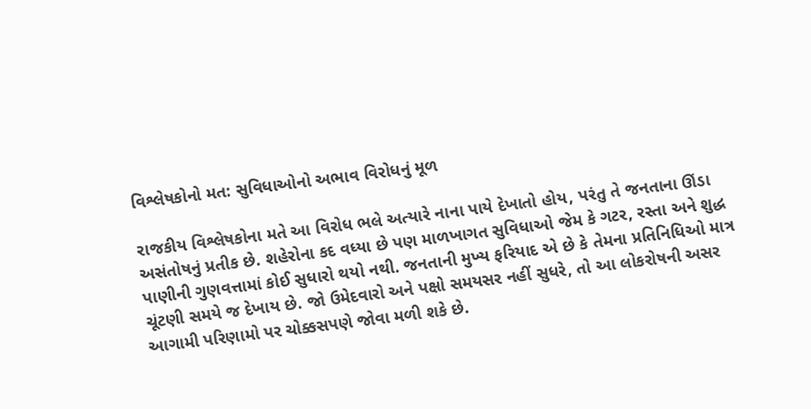વિશ્લેષકોનો મત: સુવિધાઓનો અભાવ વિરોધનું મૂળ

રાજકીય વિશ્લેષકોના મતે આ વિરોધ ભલે અત્યારે નાના પાયે દેખાતો હોય, પરંતુ તે જનતાના ઊંડા અસંતોષનું પ્રતીક છે. શહેરોના કદ વધ્યા છે પણ માળખાગત સુવિધાઓ જેમ કે ગટર, રસ્તા અને શુદ્ધ પાણીની ગુણવત્તામાં કોઈ સુધારો થયો નથી. જનતાની મુખ્ય ફરિયાદ એ છે કે તેમના પ્રતિનિધિઓ માત્ર ચૂંટણી સમયે જ દેખાય છે. જો ઉમેદવારો અને પક્ષો સમયસર નહીં સુધરે, તો આ લોકરોષની અસર આગામી પરિણામો પર ચોક્કસપણે જોવા મળી શકે છે.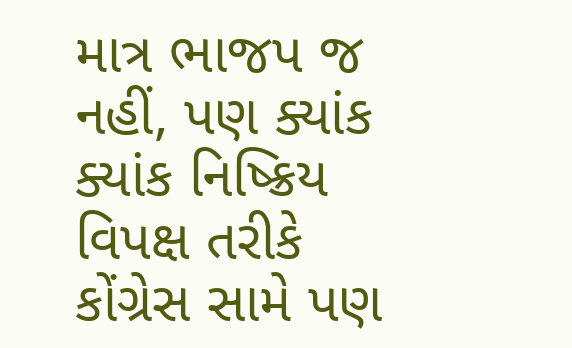માત્ર ભાજપ જ નહીં, પણ ક્યાંક ક્યાંક નિષ્ક્રિય વિપક્ષ તરીકે કોંગ્રેસ સામે પણ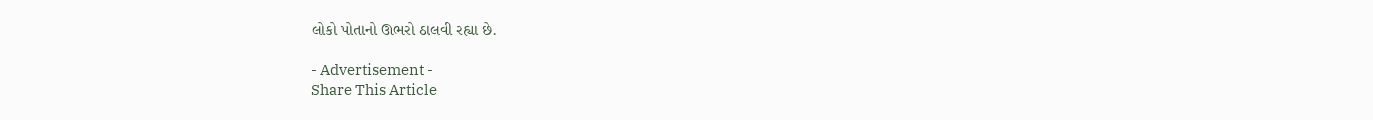લોકો પોતાનો ઊભરો ઠાલવી રહ્યા છે.

- Advertisement -
Share This Article